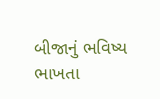બીજાનું ભવિષ્ય ભાખતા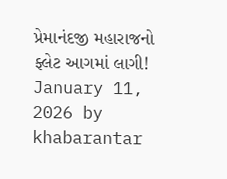પ્રેમાનંદજી મહારાજનો ફ્લેટ આગમાં લાગી! January 11, 2026 by khabarantar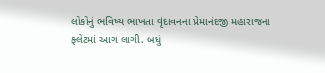લોકોનું ભવિષ્ય ભાખતા વૃંદાવનના પ્રેમાનંદજી મહારાજના ફ્લેટમાં આગ લાગી. બધું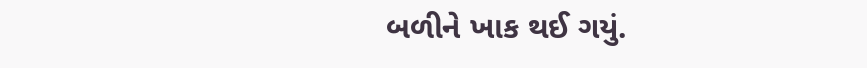બળીને ખાક થઈ ગયું.